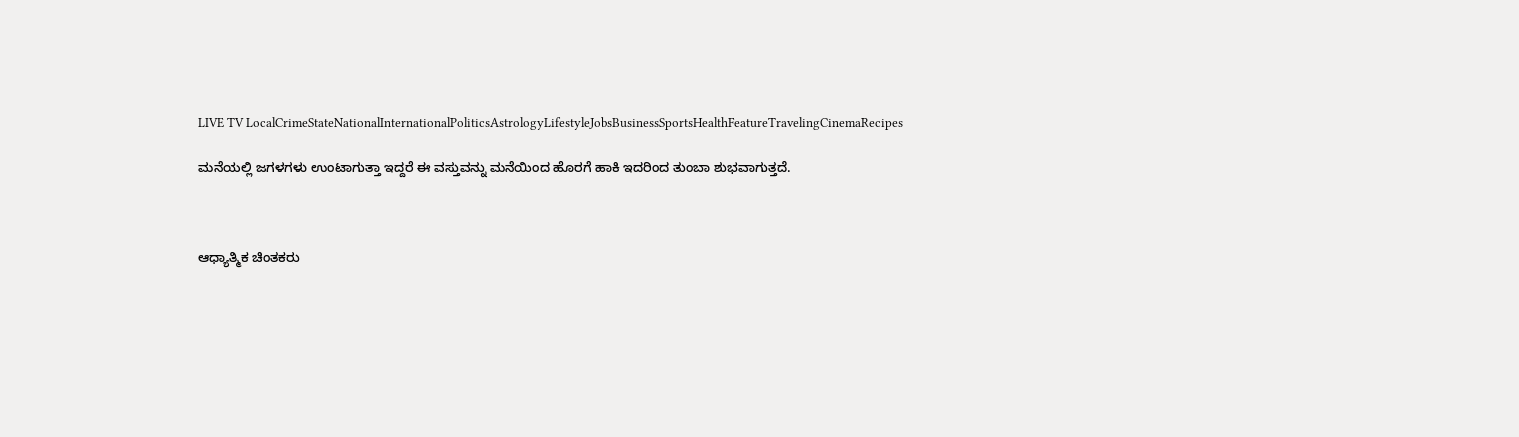LIVE TV LocalCrimeStateNationalInternationalPoliticsAstrologyLifestyleJobsBusinessSportsHealthFeatureTravelingCinemaRecipes

ಮನೆಯಲ್ಲಿ ಜಗಳಗಳು ಉಂಟಾಗುತ್ತಾ ಇದ್ದರೆ ಈ ವಸ್ತುವನ್ನು ಮನೆಯಿಂದ ಹೊರಗೆ ಹಾಕಿ ಇದರಿಂದ ತುಂಬಾ ಶುಭವಾಗುತ್ತದೆ.



ಆಧ್ಯಾತ್ಮಿಕ ಚಿಂತಕರು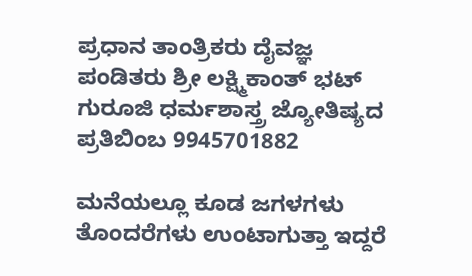ಪ್ರಧಾನ ತಾಂತ್ರಿಕರು ದೈವಜ್ಞ ಪಂಡಿತರು ಶ್ರೀ ಲಕ್ಷ್ಮಿಕಾಂತ್ ಭಟ್ ಗುರೂಜಿ ಧರ್ಮಶಾಸ್ತ್ರ ಜ್ಯೋತಿಷ್ಯದ ಪ್ರತಿಬಿಂಬ 9945701882

ಮನೆಯಲ್ಲೂ ಕೂಡ ಜಗಳಗಳು ತೊಂದರೆಗಳು ಉಂಟಾಗುತ್ತಾ ಇದ್ದರೆ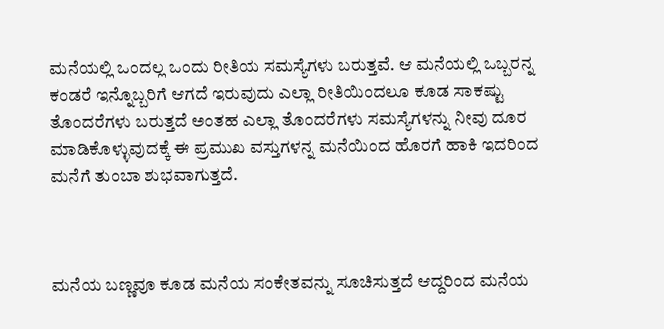ಮನೆಯಲ್ಲಿ ಒಂದಲ್ಲ ಒಂದು ರೀತಿಯ ಸಮಸ್ಯೆಗಳು ಬರುತ್ತವೆ. ಆ ಮನೆಯಲ್ಲಿ ಒಬ್ಬರನ್ನ ಕಂಡರೆ ಇನ್ನೊಬ್ಬರಿಗೆ ಆಗದೆ ಇರುವುದು ಎಲ್ಲಾ ರೀತಿಯಿಂದಲೂ ಕೂಡ ಸಾಕಷ್ಟು ತೊಂದರೆಗಳು ಬರುತ್ತದೆ ಅಂತಹ ಎಲ್ಲಾ ತೊಂದರೆಗಳು ಸಮಸ್ಯೆಗಳನ್ನು ನೀವು ದೂರ ಮಾಡಿಕೊಳ್ಳುವುದಕ್ಕೆ ಈ ಪ್ರಮುಖ ವಸ್ತುಗಳನ್ನ ಮನೆಯಿಂದ ಹೊರಗೆ ಹಾಕಿ ಇದರಿಂದ ಮನೆಗೆ ತುಂಬಾ ಶುಭವಾಗುತ್ತದೆ.



ಮನೆಯ ಬಣ್ಣವೂ ಕೂಡ ಮನೆಯ ಸಂಕೇತವನ್ನು ಸೂಚಿಸುತ್ತದೆ ಆದ್ದರಿಂದ ಮನೆಯ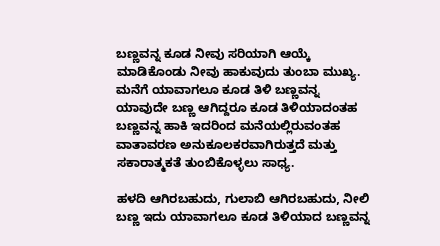ಬಣ್ಣವನ್ನ ಕೂಡ ನೀವು ಸರಿಯಾಗಿ ಆಯ್ಕೆ ಮಾಡಿಕೊಂಡು ನೀವು ಹಾಕುವುದು ತುಂಬಾ ಮುಖ್ಯ. ಮನೆಗೆ ಯಾವಾಗಲೂ ಕೂಡ ತಿಳಿ ಬಣ್ಣವನ್ನ ಯಾವುದೇ ಬಣ್ಣ ಆಗಿದ್ದರೂ ಕೂಡ ತಿಳಿಯಾದಂತಹ ಬಣ್ಣವನ್ನ ಹಾಕಿ ಇದರಿಂದ ಮನೆಯಲ್ಲಿರುವಂತಹ ವಾತಾವರಣ ಅನುಕೂಲಕರವಾಗಿರುತ್ತದೆ ಮತ್ತು ಸಕಾರಾತ್ಮಕತೆ ತುಂಬಿಕೊಳ್ಳಲು ಸಾಧ್ಯ.

ಹಳದಿ ಆಗಿರಬಹುದು, ಗುಲಾಬಿ ಆಗಿರಬಹುದು, ನೀಲಿ ಬಣ್ಣ ಇದು ಯಾವಾಗಲೂ ಕೂಡ ತಿಳಿಯಾದ ಬಣ್ಣವನ್ನ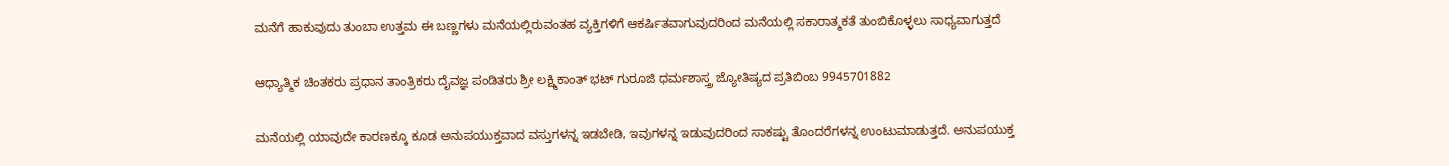ಮನೆಗೆ ಹಾಕುವುದು ತುಂಬಾ ಉತ್ತಮ ಈ ಬಣ್ಣಗಳು ಮನೆಯಲ್ಲಿರುವಂತಹ ವ್ಯಕ್ತಿಗಳಿಗೆ ಆಕರ್ಷಿತವಾಗುವುದರಿಂದ ಮನೆಯಲ್ಲಿ ಸಕಾರಾತ್ಮಕತೆ ತುಂಬಿಕೊಳ್ಳಲು ಸಾಧ್ಯವಾಗುತ್ತದೆ

ಆಧ್ಯಾತ್ಮಿಕ ಚಿಂತಕರು ಪ್ರಧಾನ ತಾಂತ್ರಿಕರು ದೈವಜ್ಞ ಪಂಡಿತರು ಶ್ರೀ ಲಕ್ಷ್ಮಿಕಾಂತ್ ಭಟ್ ಗುರೂಜಿ ಧರ್ಮಶಾಸ್ತ್ರ ಜ್ಯೋತಿಷ್ಯದ ಪ್ರತಿಬಿಂಬ 9945701882

ಮನೆಯಲ್ಲಿ ಯಾವುದೇ ಕಾರಣಕ್ಕೂ ಕೂಡ ಅನುಪಯುಕ್ತವಾದ ವಸ್ತುಗಳನ್ನ ಇಡಬೇಡಿ, ಇವುಗಳನ್ನ ಇಡುವುದರಿಂದ ಸಾಕಷ್ಟು ತೊಂದರೆಗಳನ್ನ ಉಂಟುಮಾಡುತ್ತದೆ. ಅನುಪಯುಕ್ತ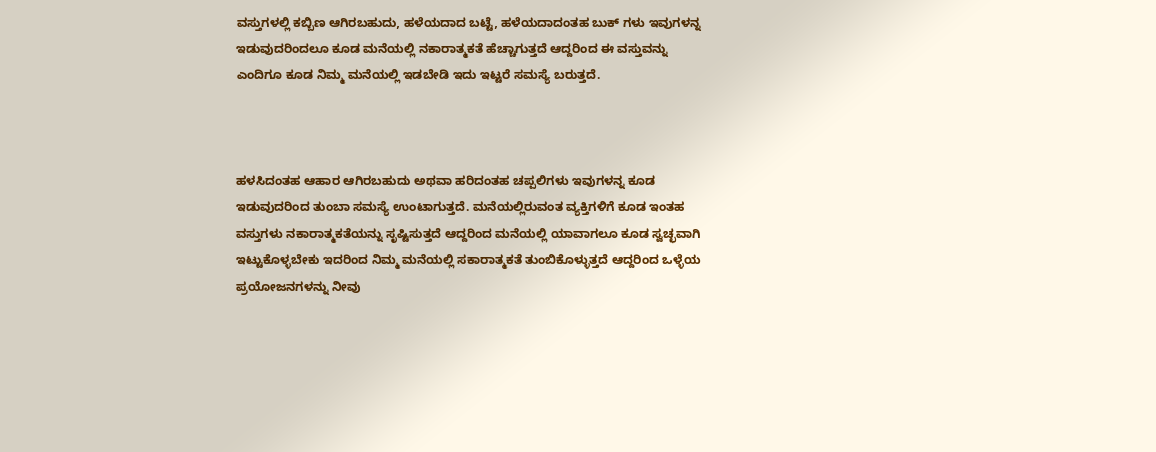ವಸ್ತುಗಳಲ್ಲಿ ಕಬ್ಬಿಣ ಆಗಿರಬಹುದು, ಹಳೆಯದಾದ ಬಟ್ಟೆ, ಹಳೆಯದಾದಂತಹ ಬುಕ್ ಗಳು ಇವುಗಳನ್ನ ಇಡುವುದರಿಂದಲೂ ಕೂಡ ಮನೆಯಲ್ಲಿ ನಕಾರಾತ್ಮಕತೆ ಹೆಚ್ಚಾಗುತ್ತದೆ ಆದ್ದರಿಂದ ಈ ವಸ್ತುವನ್ನು ಎಂದಿಗೂ ಕೂಡ ನಿಮ್ಮ ಮನೆಯಲ್ಲಿ ಇಡಬೇಡಿ ಇದು ಇಟ್ಟರೆ ಸಮಸ್ಯೆ ಬರುತ್ತದೆ.



ಹಳಸಿದಂತಹ ಆಹಾರ ಆಗಿರಬಹುದು ಅಥವಾ ಹರಿದಂತಹ ಚಪ್ಪಲಿಗಳು ಇವುಗಳನ್ನ ಕೂಡ ಇಡುವುದರಿಂದ ತುಂಬಾ ಸಮಸ್ಯೆ ಉಂಟಾಗುತ್ತದೆ. ಮನೆಯಲ್ಲಿರುವಂತ ವ್ಯಕ್ತಿಗಳಿಗೆ ಕೂಡ ಇಂತಹ ವಸ್ತುಗಳು ನಕಾರಾತ್ಮಕತೆಯನ್ನು ಸೃಷ್ಟಿಸುತ್ತದೆ ಆದ್ದರಿಂದ ಮನೆಯಲ್ಲಿ ಯಾವಾಗಲೂ ಕೂಡ ಸ್ವಚ್ಛವಾಗಿ ಇಟ್ಟುಕೊಳ್ಳಬೇಕು ಇದರಿಂದ ನಿಮ್ಮ ಮನೆಯಲ್ಲಿ ಸಕಾರಾತ್ಮಕತೆ ತುಂಬಿಕೊಳ್ಳುತ್ತದೆ ಆದ್ದರಿಂದ ಒಳ್ಳೆಯ ಪ್ರಯೋಜನಗಳನ್ನು ನೀವು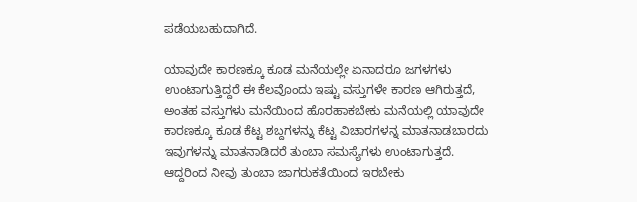ಪಡೆಯಬಹುದಾಗಿದೆ.

ಯಾವುದೇ ಕಾರಣಕ್ಕೂ ಕೂಡ ಮನೆಯಲ್ಲೇ ಏನಾದರೂ ಜಗಳಗಳು ಉಂಟಾಗುತ್ತಿದ್ದರೆ ಈ ಕೆಲವೊಂದು ಇಷ್ಟು ವಸ್ತುಗಳೇ ಕಾರಣ ಆಗಿರುತ್ತದೆ, ಅಂತಹ ವಸ್ತುಗಳು ಮನೆಯಿಂದ ಹೊರಹಾಕಬೇಕು ಮನೆಯಲ್ಲಿ ಯಾವುದೇ ಕಾರಣಕ್ಕೂ ಕೂಡ ಕೆಟ್ಟ ಶಬ್ದಗಳನ್ನು ಕೆಟ್ಟ ವಿಚಾರಗಳನ್ನ ಮಾತನಾಡಬಾರದು ಇವುಗಳನ್ನು ಮಾತನಾಡಿದರೆ ತುಂಬಾ ಸಮಸ್ಯೆಗಳು ಉಂಟಾಗುತ್ತದೆ. ಆದ್ದರಿಂದ ನೀವು ತುಂಬಾ ಜಾಗರುಕತೆಯಿಂದ ಇರಬೇಕು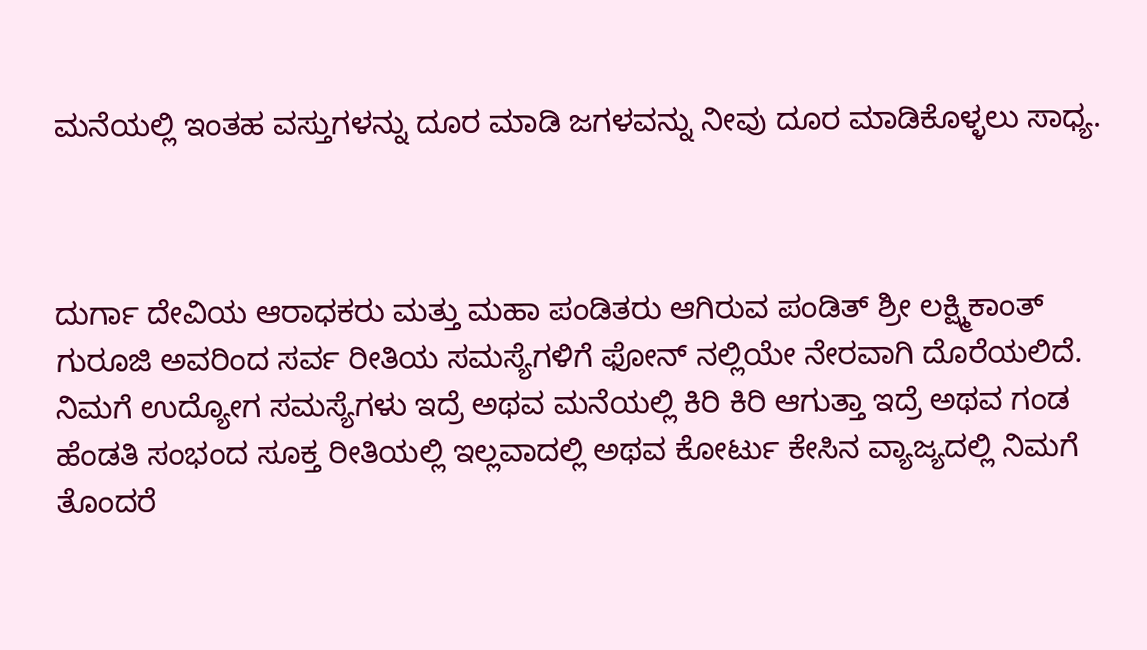ಮನೆಯಲ್ಲಿ ಇಂತಹ ವಸ್ತುಗಳನ್ನು ದೂರ ಮಾಡಿ ಜಗಳವನ್ನು ನೀವು ದೂರ ಮಾಡಿಕೊಳ್ಳಲು ಸಾಧ್ಯ.



ದುರ್ಗಾ ದೇವಿಯ ಆರಾಧಕರು ಮತ್ತು ಮಹಾ ಪಂಡಿತರು ಆಗಿರುವ ಪಂಡಿತ್ ಶ್ರೀ ಲಕ್ಷ್ಮಿಕಾಂತ್ ಗುರೂಜಿ ಅವರಿಂದ ಸರ್ವ ರೀತಿಯ ಸಮಸ್ಯೆಗಳಿಗೆ ಫೋನ್ ನಲ್ಲಿಯೇ ನೇರವಾಗಿ ದೊರೆಯಲಿದೆ. ನಿಮಗೆ ಉದ್ಯೋಗ ಸಮಸ್ಯೆಗಳು ಇದ್ರೆ ಅಥವ ಮನೆಯಲ್ಲಿ ಕಿರಿ ಕಿರಿ ಆಗುತ್ತಾ ಇದ್ರೆ ಅಥವ ಗಂಡ ಹೆಂಡತಿ ಸಂಭಂದ ಸೂಕ್ತ ರೀತಿಯಲ್ಲಿ ಇಲ್ಲವಾದಲ್ಲಿ ಅಥವ ಕೋರ್ಟು ಕೇಸಿನ ವ್ಯಾಜ್ಯದಲ್ಲಿ ನಿಮಗೆ ತೊಂದರೆ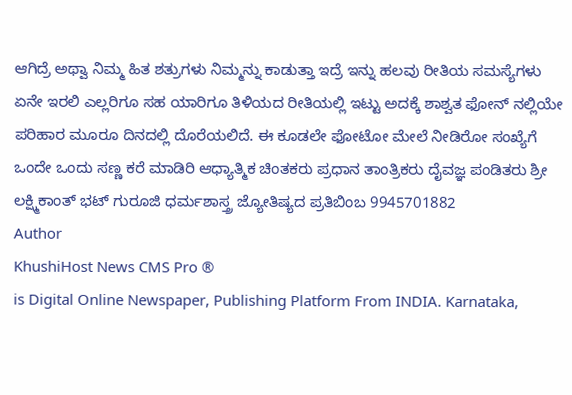ಆಗಿದ್ರೆ ಅಥ್ವಾ ನಿಮ್ಮ ಹಿತ ಶತ್ರುಗಳು ನಿಮ್ಮನ್ನು ಕಾಡುತ್ತಾ ಇದ್ರೆ ಇನ್ನು ಹಲವು ರೀತಿಯ ಸಮಸ್ಯೆಗಳು ಏನೇ ಇರಲಿ ಎಲ್ಲರಿಗೂ ಸಹ ಯಾರಿಗೂ ತಿಳಿಯದ ರೀತಿಯಲ್ಲಿ ಇಟ್ಟು ಅದಕ್ಕೆ ಶಾಶ್ವತ ಫೋನ್ ನಲ್ಲಿಯೇ ಪರಿಹಾರ ಮೂರೂ ದಿನದಲ್ಲಿ ದೊರೆಯಲಿದೆ. ಈ ಕೂಡಲೇ ಫೋಟೋ ಮೇಲೆ ನೀಡಿರೋ ಸಂಖ್ಯೆಗೆ ಒಂದೇ ಒಂದು ಸಣ್ಣ ಕರೆ ಮಾಡಿರಿ ಆಧ್ಯಾತ್ಮಿಕ ಚಿಂತಕರು ಪ್ರಧಾನ ತಾಂತ್ರಿಕರು ದೈವಜ್ಞ ಪಂಡಿತರು ಶ್ರೀ ಲಕ್ಷ್ಮಿಕಾಂತ್ ಭಟ್ ಗುರೂಜಿ ಧರ್ಮಶಾಸ್ತ್ರ ಜ್ಯೋತಿಷ್ಯದ ಪ್ರತಿಬಿಂಬ 9945701882
Author
KhushiHost News CMS Pro ®
is Digital Online Newspaper, Publishing Platform From INDIA. Karnataka,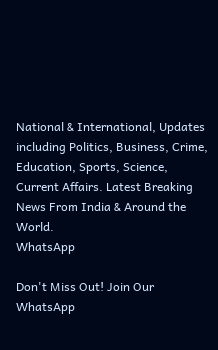National & International, Updates including Politics, Business, Crime, Education, Sports, Science, Current Affairs. Latest Breaking News From India & Around the World.
WhatsApp

Don't Miss Out! Join Our WhatsApp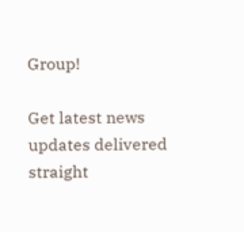Group!

Get latest news updates delivered straight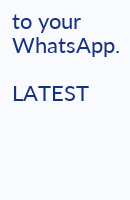to your WhatsApp.

LATEST